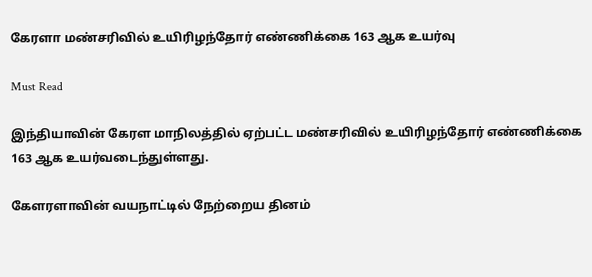கேரளா மண்சரிவில் உயிரிழந்தோர் எண்ணிக்கை 163 ஆக உயர்வு

Must Read

இந்தியாவின் கேரள மாநிலத்தில் ஏற்பட்ட மண்சரிவில் உயிரிழந்தோர் எண்ணிக்கை 163 ஆக உயர்வடைந்துள்ளது.

கேளரளாவின் வயநாட்டில் நேற்றைய தினம்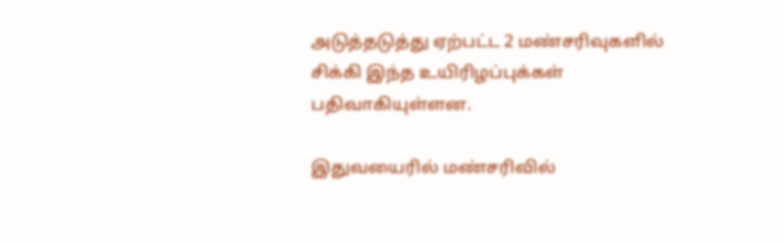அடுத்தடுத்து ஏற்பட்ட 2 மண்சரிவுகளில் சிக்கி இந்த உயிரிழப்புக்கள் பதிவாகியுள்ளன.

இதுவயைரில் மண்சரிவில்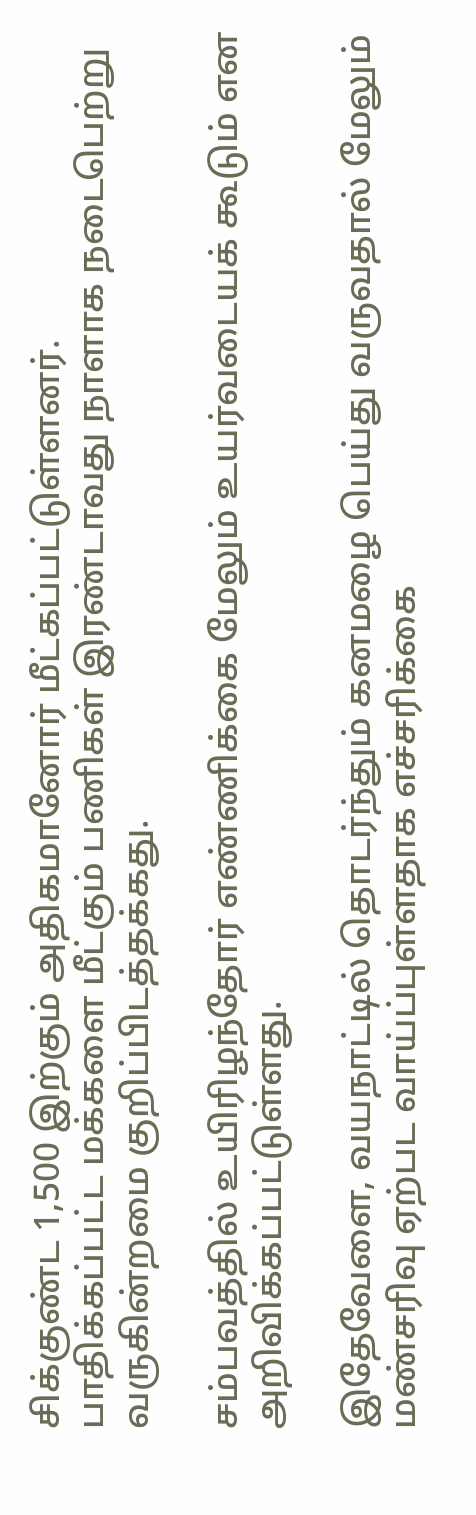சிக்குண்ட 1,500 இற்கும் அதிகமானோர் மீட்கப்பட்டுள்ளனர்.
பாதிக்கப்பட்ட மக்களை மீட்கும் பணிகள் இரண்டாவது நாளாக நடைபெற்று வருகின்றமை குறிப்பிடத்தக்கது.

சம்பவத்தில் உயிரிழந்தோர் எண்ணிக்கை மேலும் உயர்வடையக் கூடும் என அறிவிக்கப்பட்டுள்ளது.

இதேவேளை, வயநாட்டில் தொடர்ந்தும் கனமழை பெய்து வருவதால் மேலும் மண்சரிவு ஏற்பட வாய்ப்புள்ளதாக எச்சரிக்கை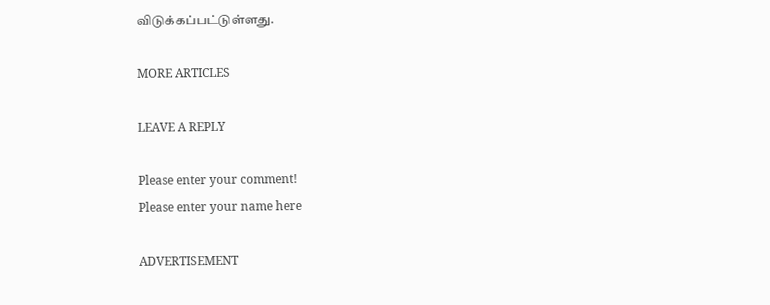விடுக்கப்பட்டுள்ளது.

MORE ARTICLES

LEAVE A REPLY

Please enter your comment!
Please enter your name here

ADVERTISEMENT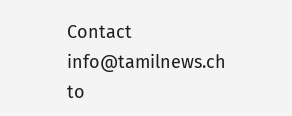Contact
info@tamilnews.ch
to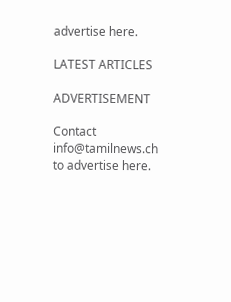advertise here.

LATEST ARTICLES

ADVERTISEMENT

Contact
info@tamilnews.ch
to advertise here.